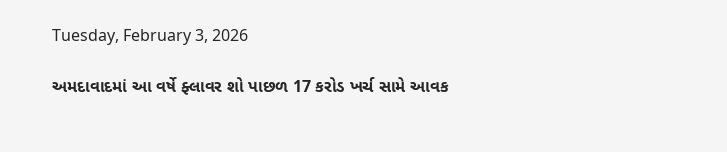Tuesday, February 3, 2026

અમદાવાદમાં આ વર્ષે ફ્લાવર શો પાછળ 17 કરોડ ખર્ચ સામે આવક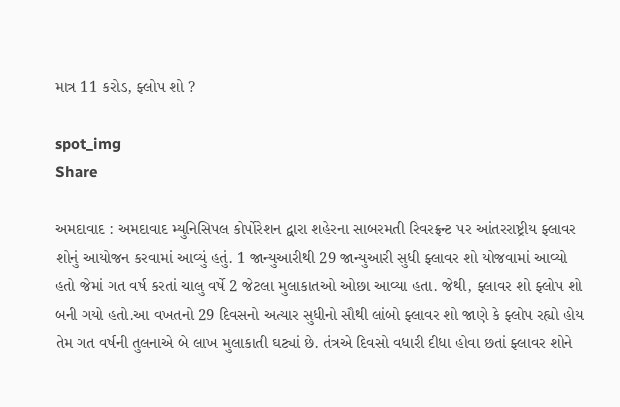માત્ર 11 કરોડ, ફ્લોપ શો ?

spot_img
Share

અમદાવાદ : અમદાવાદ મ્યુનિસિપલ કોર્પોરેશન દ્વારા શહેરના સાબરમતી રિવરફ્રન્ટ પર આંતરરાષ્ટ્રીય ફ્લાવર શોનું આયોજન કરવામાં આવ્યું હતું. 1 જાન્યુઆરીથી 29 જાન્યુઆરી સુધી ફ્લાવર શો યોજવામાં આવ્યો હતો જેમાં ગત વર્ષ કરતાં ચાલુ વર્ષે 2 જેટલા મુલાકાતઓ ઓછા આવ્યા હતા. જેથી, ફ્લાવર શો ફ્લોપ શો બની ગયો હતો.આ વખતનો 29 દિવસનો અત્યાર સુધીનો સૌથી લાંબો ફ્લાવર શો જાણે કે ફ્લોપ રહ્યો હોય તેમ ગત વર્ષની તુલનાએ બે લાખ મુલાકાતી ઘટ્યાં છે. તંત્રએ દિવસો વધારી દીધા હોવા છતાં ફ્લાવર શોને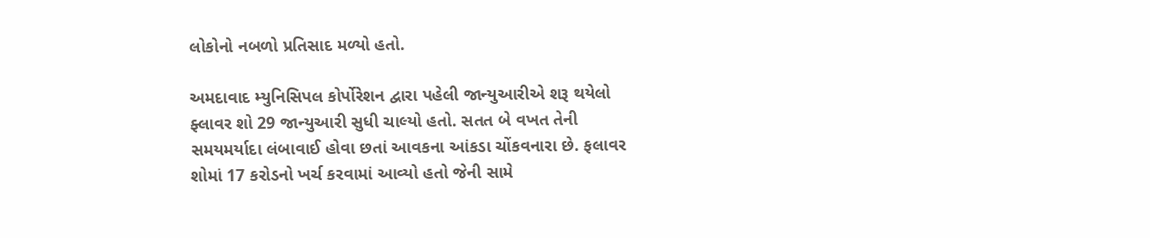લોકોનો નબળો પ્રતિસાદ મળ્યો હતો.

અમદાવાદ મ્યુનિસિપલ કોર્પોરેશન દ્વારા પહેલી જાન્યુઆરીએ શરૂ થયેલો ફ્લાવર શો 29 જાન્યુઆરી સુધી ચાલ્યો હતો. સતત બે વખત તેની સમયમર્યાદા લંબાવાઈ હોવા છતાં આવકના આંકડા ચોંકવનારા છે. ફલાવર શોમાં 17 કરોડનો ખર્ચ કરવામાં આવ્યો હતો જેની સામે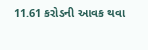11.61 કરોડની આવક થવા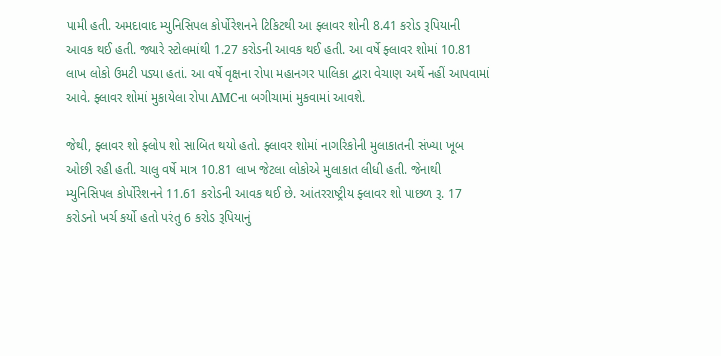પામી હતી. અમદાવાદ મ્યુનિસિપલ કોર્પોરેશનને ટિકિટથી આ ફ્લાવર શોની 8.41 કરોડ રૂપિયાની આવક થઈ હતી. જ્યારે સ્ટોલમાંથી 1.27 કરોડની આવક થઈ હતી. આ વર્ષે ફ્લાવર શોમાં 10.81 લાખ લોકો ઉમટી પડ્યા હતાં. આ વર્ષે વૃક્ષના રોપા મહાનગર પાલિકા દ્વારા વેચાણ અર્થે નહીં આપવામાં આવે. ફ્લાવર શોમાં મુકાયેલા રોપા AMCના બગીચામાં મુકવામાં આવશે.

જેથી, ફ્લાવર શો ફ્લોપ શો સાબિત થયો હતો. ફ્લાવર શોમાં નાગરિકોની મુલાકાતની સંખ્યા ખૂબ ઓછી રહી હતી. ચાલુ વર્ષે માત્ર 10.81 લાખ જેટલા લોકોએ મુલાકાત લીધી હતી. જેનાથી મ્યુનિસિપલ કોર્પોરેશનને 11.61 કરોડની આવક થઈ છે. આંતરરાષ્ટ્રીય ફ્લાવર શો પાછળ રૂ. 17 કરોડનો ખર્ચ કર્યો હતો પરંતુ 6 કરોડ રૂપિયાનું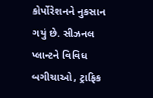કોર્પોરેશનને નુકસાન ગયું છે. સીઝનલ પ્લાન્ટને વિવિધ બગીચાઓ, ટ્રાફિક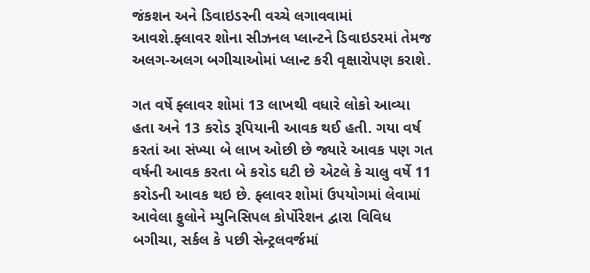જંકશન અને ડિવાઇડરની વચ્ચે લગાવવામાં આવશે.ફ્લાવર શોના સીઝનલ પ્લાન્ટને ડિવાઇડરમાં તેમજ અલગ-અલગ બગીચાઓમાં પ્લાન્ટ કરી વૃક્ષારોપણ કરાશે.

ગત વર્ષે ફ્લાવર શોમાં 13 લાખથી વધારે લોકો આવ્યા હતા અને 13 કરોડ રૂપિયાની આવક થઈ હતી. ગયા વર્ષ કરતાં આ સંખ્યા બે લાખ ઓછી છે જ્યારે આવક પણ ગત વર્ષની આવક કરતા બે કરોડ ઘટી છે એટલે કે ચાલુ વર્ષે 11 કરોડની આવક થઇ છે. ફ્લાવર શોમાં ઉપયોગમાં લેવામાં આવેલા ફુલોને મ્યુનિસિપલ કોર્પોરેશન દ્વારા વિવિધ બગીચા, સર્કલ કે પછી સેન્ટ્રલવર્જમાં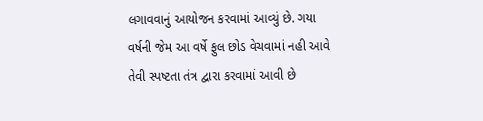લગાવવાનું આયોજન કરવામાં આ‌વ્યું છે. ગયા વર્ષની જેમ આ વર્ષે ફુલ છોડ વેચવામાં નહી આવે તેવી સ્પષ્ટતા તંત્ર દ્વારા કરવામાં આવી છે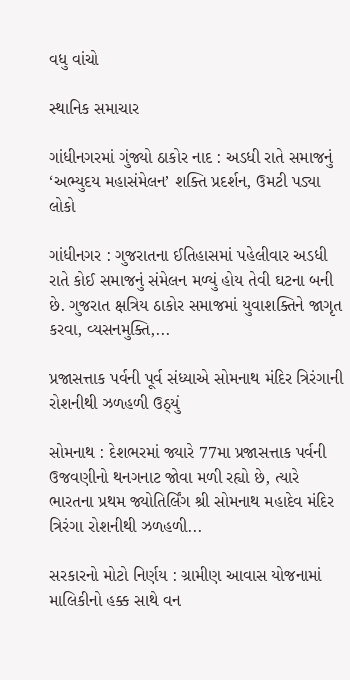વધુ વાંચો

સ્થાનિક સમાચાર

ગાંધીનગરમાં ગુંજ્યો ઠાકોર નાદ : અડધી રાતે સમાજનું ‘અભ્યુદય મહાસંમેલન’ શક્તિ પ્રદર્શન, ઉમટી પડ્યા લોકો

ગાંધીનગર : ગુજરાતના ઈતિહાસમાં પહેલીવાર અડધી રાતે કોઈ સમાજનું સંમેલન મળ્યું હોય તેવી ઘટના બની છે. ગુજરાત ક્ષત્રિય ઠાકોર સમાજમાં યુવાશક્તિને જાગૃત કરવા, વ્યસનમુક્તિ,...

પ્રજાસત્તાક પર્વની પૂર્વ સંધ્યાએ સોમનાથ મંદિર ત્રિરંગાની રોશનીથી ઝળહળી ઉઠ્યું

સોમનાથ : દેશભરમાં જ્યારે 77મા પ્રજાસત્તાક પર્વની ઉજવણીનો થનગનાટ જોવા મળી રહ્યો છે, ત્યારે ભારતના પ્રથમ જ્યોતિર્લિંગ શ્રી સોમનાથ મહાદેવ મંદિર ત્રિરંગા રોશનીથી ઝળહળી...

સરકારનો મોટો નિર્ણય : ગ્રામીણ આવાસ યોજનામાં માલિકીનો હક્ક સાથે વન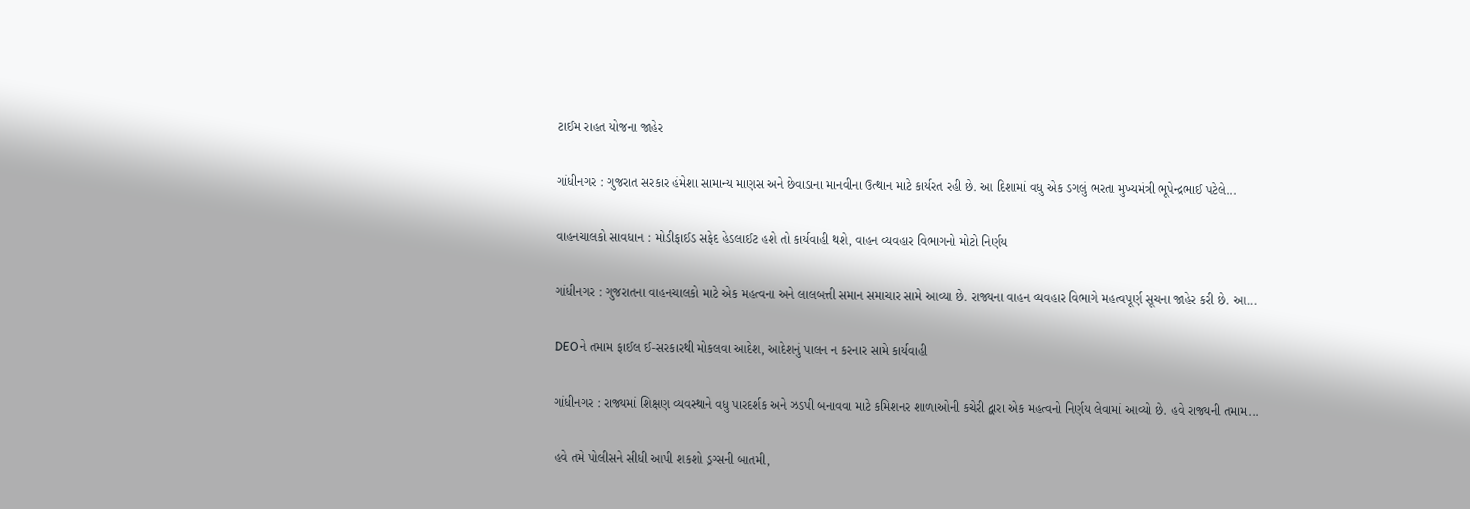ટાઈમ રાહત યોજના જાહેર

ગાંધીનગર : ગુજરાત સરકાર હંમેશા સામાન્ય માણસ અને છેવાડાના માનવીના ઉત્થાન માટે કાર્યરત રહી છે. આ દિશામાં વધુ એક ડગલું ભરતા મુખ્યમંત્રી ભૂપેન્દ્રભાઈ પટેલે...

વાહનચાલકો સાવધાન : મોડીફાઈડ સફેદ હેડલાઈટ હશે તો કાર્યવાહી થશે, વાહન વ્યવહાર વિભાગનો મોટો નિર્ણય

ગાંધીનગર : ગુજરાતના વાહનચાલકો માટે એક મહત્વના અને લાલબત્તી સમાન સમાચાર સામે આવ્યા છે. રાજ્યના વાહન વ્યવહાર વિભાગે મહત્વપૂર્ણ સૂચના જાહેર કરી છે. આ...

DEOને તમામ ફાઈલ ઈ-સરકારથી મોકલવા આદેશ, આદેશનું પાલન ન કરનાર સામે કાર્યવાહી

ગાંધીનગર : રાજ્યમાં શિક્ષણ વ્યવસ્થાને વધુ પારદર્શક અને ઝડપી બનાવવા માટે કમિશનર શાળાઓની કચેરી દ્વારા એક મહત્વનો નિર્ણય લેવામાં આવ્યો છે. હવે રાજ્યની તમામ...

હવે તમે પોલીસને સીધી આપી શકશો ડ્રગ્સની બાતમી,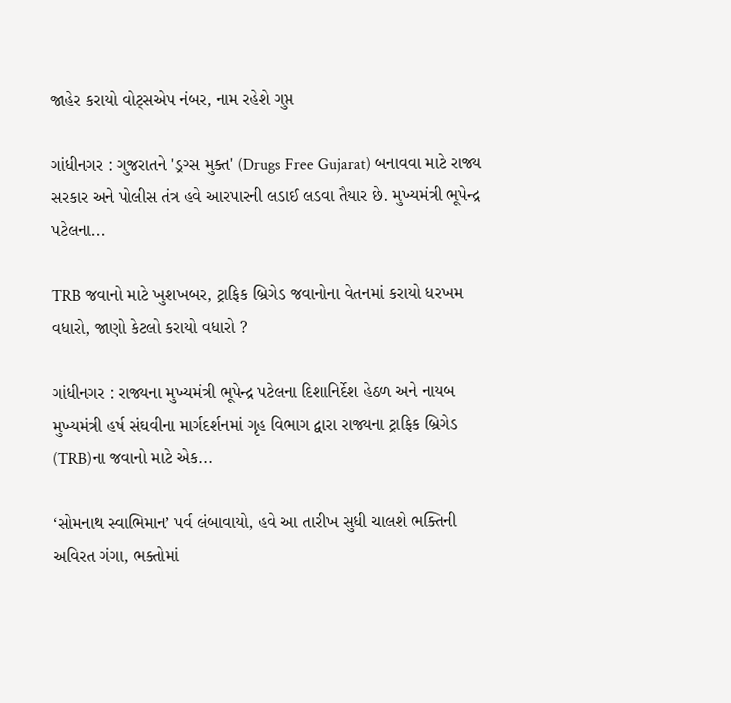જાહેર કરાયો વોટ્સએપ નંબર, નામ રહેશે ગુપ્ત

ગાંધીનગર : ગુજરાતને 'ડ્રગ્સ મુક્ત' (Drugs Free Gujarat) બનાવવા માટે રાજ્ય સરકાર અને પોલીસ તંત્ર હવે આરપારની લડાઈ લડવા તૈયાર છે. મુખ્યમંત્રી ભૂપેન્દ્ર પટેલના...

TRB જવાનો માટે ખુશખબર, ટ્રાફિક બ્રિગેડ જવાનોના વેતનમાં કરાયો ધરખમ વધારો, જાણો કેટલો કરાયો વધારો ?

ગાંધીનગર : રાજ્યના મુખ્યમંત્રી ભૂપેન્દ્ર પટેલના દિશાનિર્દેશ હેઠળ અને નાયબ મુખ્યમંત્રી હર્ષ સંઘવીના માર્ગદર્શનમાં ગૃહ વિભાગ દ્વારા રાજ્યના ટ્રાફિક બ્રિગેડ (TRB)ના જવાનો માટે એક...

‘સોમનાથ સ્વાભિમાન’ પર્વ લંબાવાયો, હવે આ તારીખ સુધી ચાલશે ભક્તિની અવિરત ગંગા, ભક્તોમાં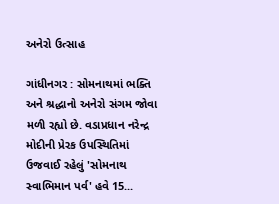અનેરો ઉત્સાહ

ગાંધીનગર : સોમનાથમાં ભક્તિ અને શ્રદ્ધાનો અનેરો સંગમ જોવા મળી રહ્યો છે. વડાપ્રધાન નરેન્દ્ર મોદીની પ્રેરક ઉપસ્થિતિમાં ઉજવાઈ રહેલું 'સોમનાથ સ્વાભિમાન પર્વ' હવે 15...